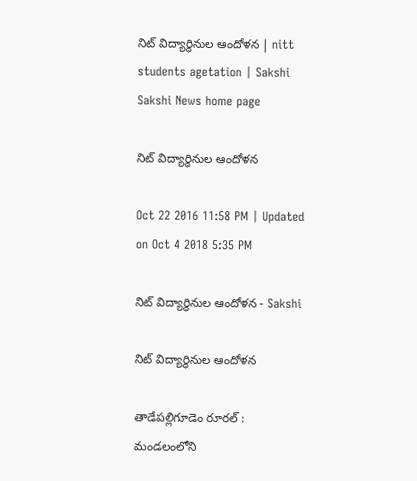నిట్‌ విద్యార్థినుల ఆందోళన | nitt students agetation | Sakshi
Sakshi News home page

నిట్‌ విద్యార్థినుల ఆందోళన

Oct 22 2016 11:58 PM | Updated on Oct 4 2018 5:35 PM

నిట్‌ విద్యార్థినుల ఆందోళన - Sakshi

నిట్‌ విద్యార్థినుల ఆందోళన

తాడేపల్లిగూడెం రూరల్‌ : మండలంలోని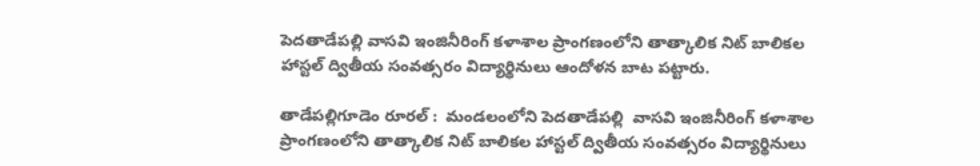పెదతాడేపల్లి వాసవి ఇంజినీరింగ్‌ కళాశాల ప్రాంగణంలోని తాత్కాలిక నిట్‌ బాలికల హాస్టల్‌ ద్వితీయ సంవత్సరం విద్యార్థినులు ఆందోళన బాట పట్టారు.

తాడేపల్లిగూడెం రూరల్‌ :  మండలంలోని పెదతాడేపల్లి  వాసవి ఇంజినీరింగ్‌ కళాశాల ప్రాంగణంలోని తాత్కాలిక నిట్‌ బాలికల హాస్టల్‌ ద్వితీయ సంవత్సరం విద్యార్థినులు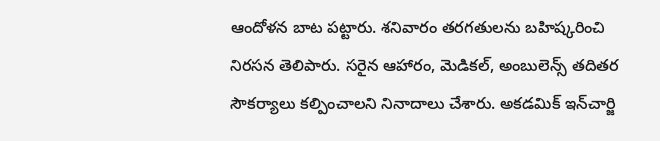ఆందోళన బాట పట్టారు. శనివారం తరగతులను బహిష్కరించి నిరసన తెలిపారు. సరైన ఆహారం, మెడికల్, అంబులెన్స్‌ తదితర సౌకర్యాలు కల్పించాలని నినాదాలు చేశారు. అకడమిక్‌ ఇన్‌చార్జి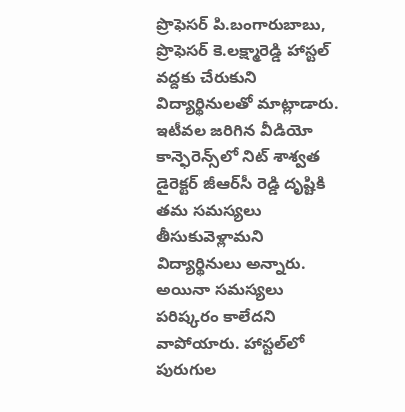ప్రొఫెసర్‌ పి.బంగారుబాబు, ప్రొఫెసర్‌ కె.లక్ష్మారెడ్డి హాస్టల్‌ వద్దకు చేరుకుని విద్యార్థినులతో మాట్లాడారు. ఇటీవల జరిగిన వీడియో కాన్ఫెరెన్స్‌లో నిట్‌ శాశ్వత డైరెక్టర్‌ జీఆర్‌సీ రెడ్డి దృష్టికి తమ సమస్యలు తీసుకువెళ్లామని విద్యార్థినులు అన్నారు. అయినా సమస్యలు పరిష్కరం కాలేదని వాపోయారు. హాస్టల్‌లో పురుగుల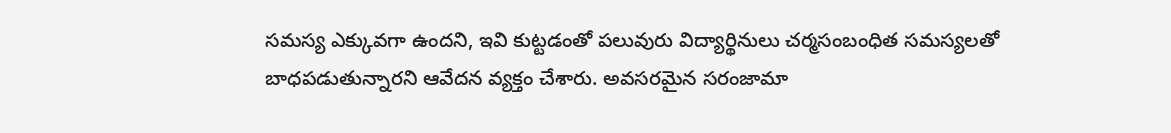సమస్య ఎక్కువగా ఉందని, ఇవి కుట్టడంతో పలువురు విద్యార్థినులు చర్మసంబంధిత సమస్యలతో బాధపడుతున్నారని ఆవేదన వ్యక్తం చేశారు. అవసరమైన సరంజామా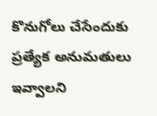కొనుగోలు చేసేందుకు ప్రత్యేక అనుమతులు ఇవ్వాలని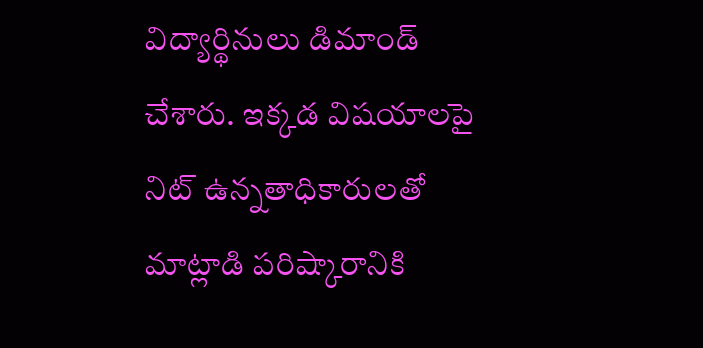విద్యార్థినులు డిమాండ్‌ చేశారు. ఇక్కడ విషయాలపై నిట్‌ ఉన్నతాధికారులతో మాట్లాడి పరిష్కారానికి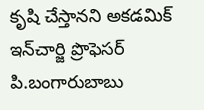కృషి చేస్తానని అకడమిక్‌ ఇన్‌చార్జి ప్రొఫెసర్‌ పి.బంగారుబాబు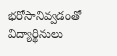భరోసానివ్వడంతో విద్యార్థినులు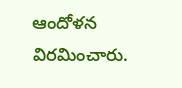ఆందోళన విరమించారు.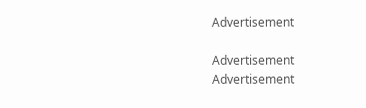Advertisement

Advertisement
Advertisement